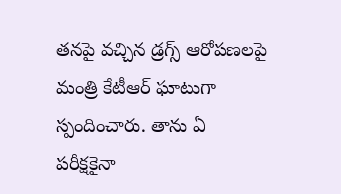తనపై వచ్చిన డ్రగ్స్ ఆరోపణలపై మంత్రి కేటీఆర్ ఘాటుగా స్పందించారు. తాను ఏ పరీక్షకైనా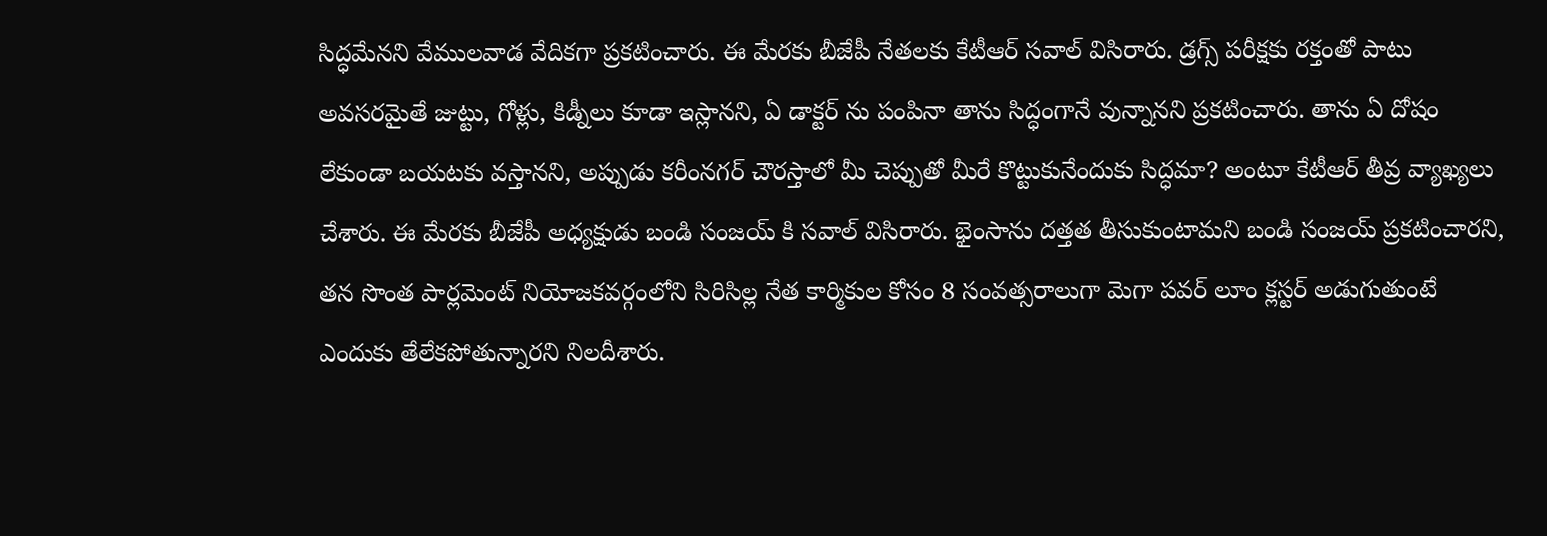సిద్ధమేనని వేములవాడ వేదికగా ప్రకటించారు. ఈ మేరకు బీజేపీ నేతలకు కేటీఆర్ సవాల్ విసిరారు. డ్రగ్స్ పరీక్షకు రక్తంతో పాటు అవసరమైతే జుట్టు, గోళ్లు, కిడ్నీలు కూడా ఇస్లానని, ఏ డాక్టర్ ను పంపినా తాను సిద్ధంగానే వున్నానని ప్రకటించారు. తాను ఏ దోషం లేకుండా బయటకు వస్తానని, అప్పుడు కరీంనగర్ చౌరస్తాలో మీ చెప్పుతో మీరే కొట్టుకునేందుకు సిద్ధమా? అంటూ కేటీఆర్ తీవ్ర వ్యాఖ్యలు చేశారు. ఈ మేరకు బీజేపీ అధ్యక్షుడు బండి సంజయ్ కి సవాల్ విసిరారు. భైంసాను దత్తత తీసుకుంటామని బండి సంజయ్ ప్రకటించారని, తన సొంత పార్లమెంట్ నియోజకవర్గంలోని సిరిసిల్ల నేత కార్మికుల కోసం 8 సంవత్సరాలుగా మెగా పవర్ లూం క్లస్టర్ అడుగుతుంటే ఎందుకు తేలేకపోతున్నారని నిలదీశారు.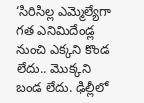‘సిరిసిల్ల ఎమ్మెల్యేగా గత ఎనిమిదేండ్ల నుంచి ఎక్కని కొండ లేదు.. మొక్కని బండ లేదు. ఢిల్లీలో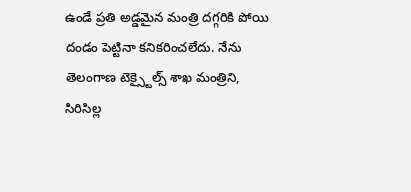ఉండే ప్రతి అడ్డమైన మంత్రి దగ్గరికి పోయి దండం పెట్టినా కనికరించలేదు. నేను తెలంగాణ టెక్స్టైల్స్ శాఖ మంత్రిని, సిరిసిల్ల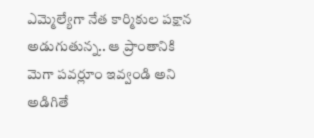ఎమ్మెల్యేగా నేత కార్మికుల పక్షాన అడుగుతున్న.. ఆ ప్రాంతానికి మెగా పవర్లూం ఇవ్వండి అని అడిగితే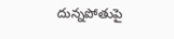దున్నపోతుపై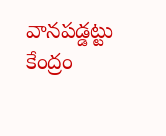వానపడ్డట్టు కేంద్రం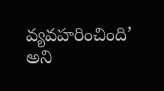వ్యవహరించింది’ అని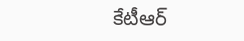కేటీఆర్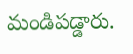మండిపడ్డారు.